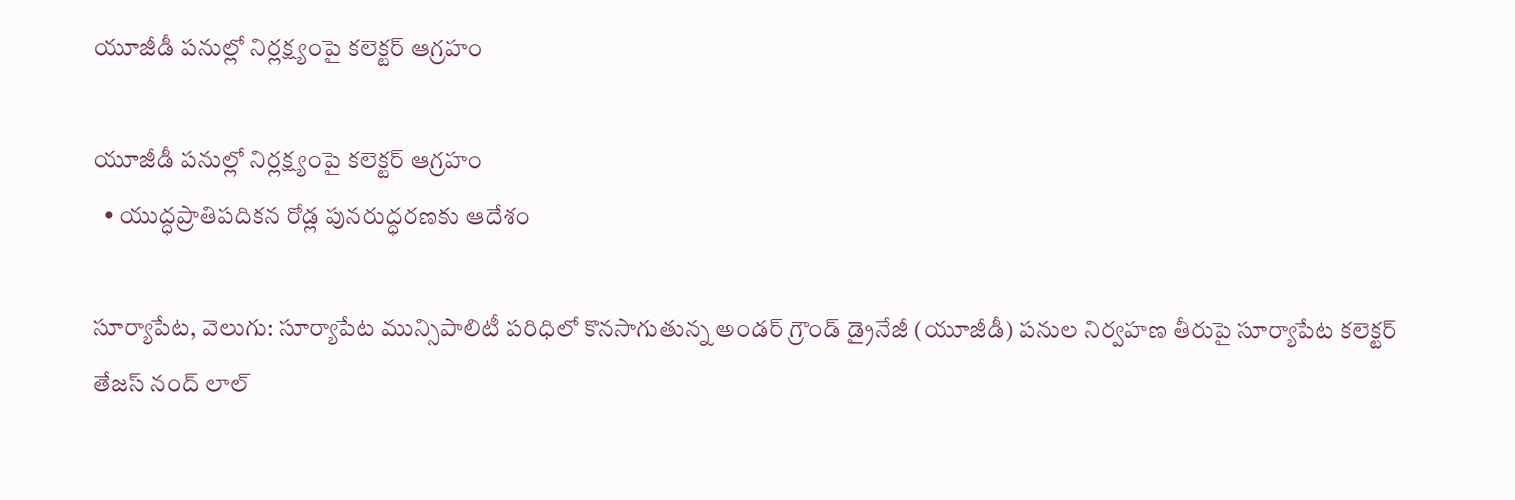యూజీడీ పనుల్లో నిర్లక్ష్యంపై కలెక్టర్ ఆగ్రహం

యూజీడీ పనుల్లో నిర్లక్ష్యంపై కలెక్టర్ ఆగ్రహం
  • యుద్ధప్రాతిపదికన రోడ్ల పునరుద్ధరణకు ఆదేశం

సూర్యాపేట, వెలుగు: సూర్యాపేట మున్సిపాలిటీ పరిధిలో కొనసాగుతున్న అండర్ గ్రౌండ్ డ్రైనేజీ (యూజీడీ) పనుల నిర్వహణ తీరుపై సూర్యాపేట కలెక్టర్ తేజస్ నంద్ లాల్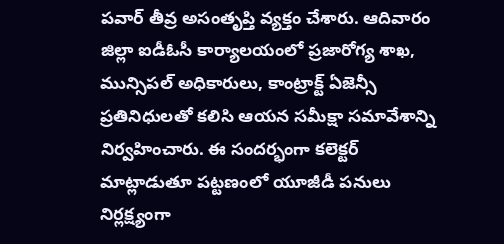పవార్ తీవ్ర అసంతృప్తి వ్యక్తం చేశారు. ఆదివారం జిల్లా ఐడీఓసీ కార్యాలయంలో ప్రజారోగ్య శాఖ, మున్సిపల్ అధికారులు, కాంట్రాక్ట్ ఏజెన్సీ ప్రతినిధులతో కలిసి ఆయన సమీక్షా సమావేశాన్ని నిర్వహించారు. ఈ సందర్భంగా కలెక్టర్ మాట్లాడుతూ పట్టణంలో యూజీడీ పనులు నిర్లక్ష్యంగా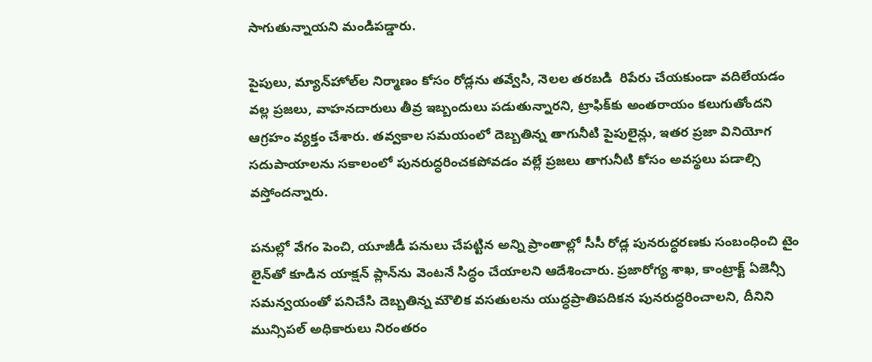సాగుతున్నాయని మండిపడ్డారు.

పైపులు, మ్యాన్‌‌హోల్‌‌ల నిర్మాణం కోసం రోడ్లను తవ్వేసి, నెలల తరబడి  రిపేరు చేయకుండా వదిలేయడం వల్ల ప్రజలు, వాహనదారులు తీవ్ర ఇబ్బందులు పడుతున్నారని, ట్రాఫిక్‌‌కు అంతరాయం కలుగుతోందని ఆగ్రహం వ్యక్తం చేశారు. తవ్వకాల సమయంలో దెబ్బతిన్న తాగునీటి పైపులైన్లు, ఇతర ప్రజా వినియోగ సదుపాయాలను సకాలంలో పునరుద్ధరించకపోవడం వల్లే ప్రజలు తాగునీటి కోసం అవస్థలు పడాల్సి వస్తోందన్నారు.

పనుల్లో వేగం పెంచి, యూజీడీ పనులు చేపట్టిన అన్ని ప్రాంతాల్లో సీసీ రోడ్ల పునరుద్ధరణకు సంబంధించి టైం లైన్‌‌తో కూడిన యాక్షన్ ప్లాన్‌‌ను వెంటనే సిద్ధం చేయాలని ఆదేశించారు. ప్రజారోగ్య శాఖ, కాంట్రాక్ట్ ఏజెన్సీ సమన్వయంతో పనిచేసి దెబ్బతిన్న మౌలిక వసతులను యుద్ధప్రాతిపదికన పునరుద్ధరించాలని, దీనిని మున్సిపల్ అధికారులు నిరంతరం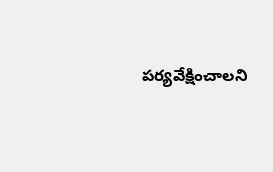పర్యవేక్షించాలని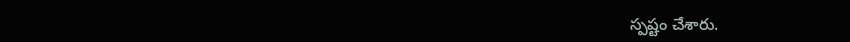స్పష్టం చేశారు.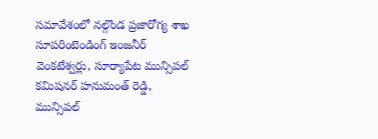సమావేశంలో నల్గొండ ప్రజారోగ్య శాఖ సూపరింటెండింగ్ ఇంజనీర్ వెంకటేశ్వర్లు, సూర్యాపేట మున్సిపల్ కమిషనర్ హనుమంత్ రెడ్డి, మున్సిపల్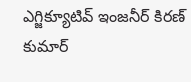ఎగ్జిక్యూటివ్ ఇంజనీర్ కిరణ్ కుమార్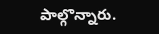పాల్గొన్నారు.